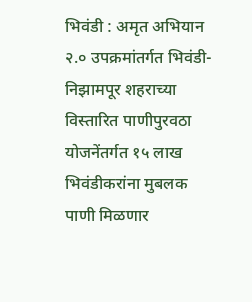भिवंडी : अमृत अभियान २.० उपक्रमांतर्गत भिवंडी-निझामपूर शहराच्या विस्तारित पाणीपुरवठा योजनेंतर्गत १५ लाख भिवंडीकरांना मुबलक पाणी मिळणार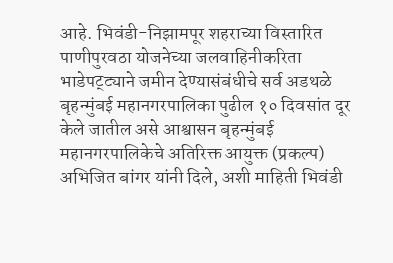आहे. भिवंडी-निझामपूर शहराच्या विस्तारित पाणीपुरवठा योजनेच्या जलवाहिनीकरिता भाडेपट्ट्याने जमीन देण्यासंबंधीचे सर्व अडथळे बृहन्मुंबई महानगरपालिका पुढील १० दिवसांत दूर केले जातील असे आश्वासन बृहन्मुंबई महानगरपालिकेचे अतिरिक्त आयुक्त (प्रकल्प) अभिजित बांगर यांनी दिले, अशी माहिती भिवंडी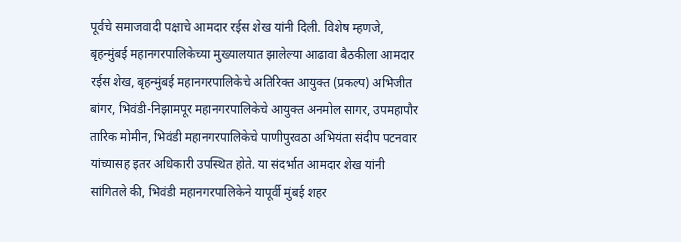पूर्वचे समाजवादी पक्षाचे आमदार रईस शेख यांनी दिली. विशेष म्हणजे, बृहन्मुंबई महानगरपालिकेच्या मुख्यालयात झालेल्या आढावा बैठकीला आमदार रईस शेख, बृहन्मुंबई महानगरपालिकेचे अतिरिक्त आयुक्त (प्रकल्प) अभिजीत बांगर, भिवंडी-निझामपूर महानगरपालिकेचे आयुक्त अनमोल सागर, उपमहापौर तारिक मोमीन, भिवंडी महानगरपालिकेचे पाणीपुरवठा अभियंता संदीप पटनवार यांच्यासह इतर अधिकारी उपस्थित होते. या संदर्भात आमदार शेख यांनी सांगितले की, भिवंडी महानगरपालिकेने यापूर्वी मुंबई शहर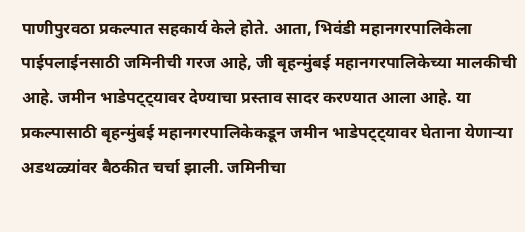पाणीपुरवठा प्रकल्पात सहकार्य केले होते. आता, भिवंडी महानगरपालिकेला पाईपलाईनसाठी जमिनीची गरज आहे, जी बृहन्मुंबई महानगरपालिकेच्या मालकीची आहे. जमीन भाडेपट्ट्यावर देण्याचा प्रस्ताव सादर करण्यात आला आहे. या प्रकल्पासाठी बृहन्मुंबई महानगरपालिकेकडून जमीन भाडेपट्ट्यावर घेताना येणाऱ्या अडथळ्यांवर बैठकीत चर्चा झाली. जमिनीचा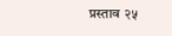प्रस्ताव २५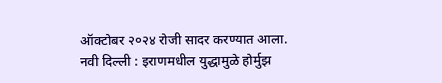ऑक्टोबर २०२४ रोजी सादर करण्यात आला.
नवी दिल्ली : इराणमधील युद्धामुळे होर्मुझ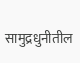सामुद्रधुनीतील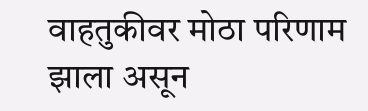वाहतुकीवर मोठा परिणाम झाला असून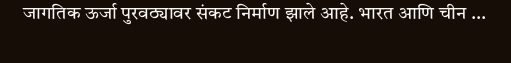जागतिक ऊर्जा पुरवठ्यावर संकट निर्माण झाले आहे. भारत आणि चीन ...